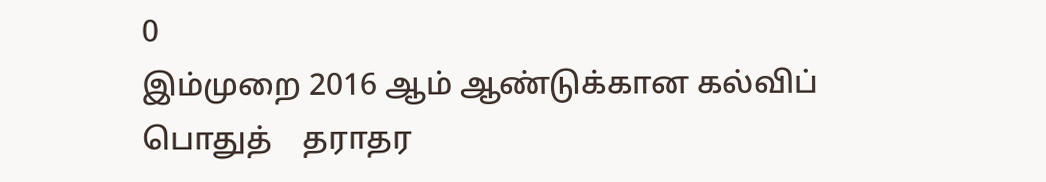0
இம்முறை 2016 ஆம் ஆண்டுக்கான கல்விப் பொதுத்    தராதர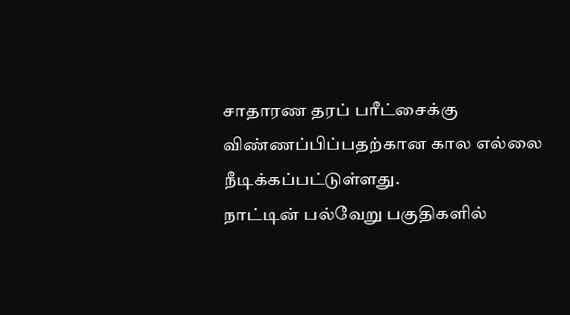சாதாரண தரப் பரீட்சைக்கு விண்ணப்பிப்பதற்கான கால எல்லை நீடிக்கப்பட்டுள்ளது.
நாட்டின் பல்வேறு பகுதிகளில்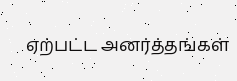ஏற்பட்ட அனர்த்தங்கள்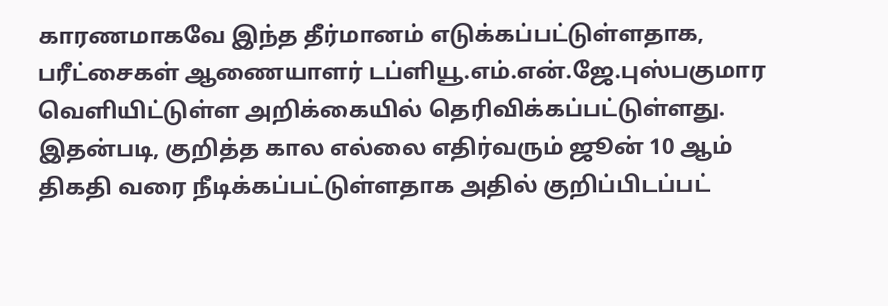காரணமாகவே இந்த தீர்மானம் எடுக்கப்பட்டுள்ளதாக, பரீட்சைகள் ஆணையாளர் டப்ளியூ.எம்.என்.ஜே.புஸ்பகுமார வெளியிட்டுள்ள அறிக்கையில் தெரிவிக்கப்பட்டுள்ளது.
இதன்படி, குறித்த கால எல்லை எதிர்வரும் ஜூன் 10 ஆம் திகதி வரை நீடிக்கப்பட்டுள்ளதாக அதில் குறிப்பிடப்பட்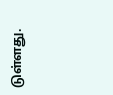டுள்ளது.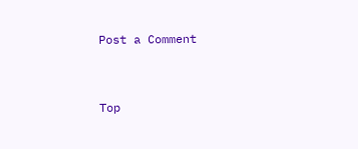Post a Comment


Top